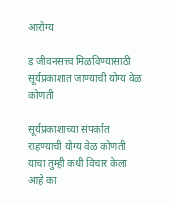आरोग्य

ड जीवनसत्त्व मिळविण्यासाठी सूर्यप्रकाशात जाण्याची योग्य वेळ कोणती

सूर्यप्रकाशाच्या संपर्कात राहण्याची योग्य वेळ कोणती याचा तुम्ही कधी विचार केला आहे का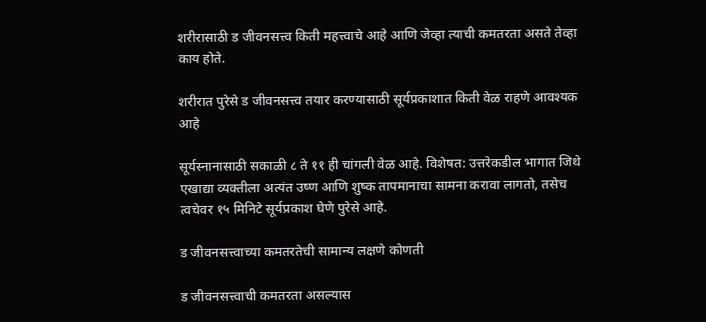शरीरासाठी ड जीवनसत्त्व किती महत्त्वाचे आहे आणि जेव्हा त्याची कमतरता असते तेव्हा काय होते.

शरीरात पुरेसे ड जीवनसत्त्व तयार करण्यासाठी सूर्यप्रकाशात किती वेळ राहणे आवश्यक आहे

सूर्यस्नानासाठी सकाळी ८ ते ११ ही चांगली वेळ आहे. विशेषत: उत्तरेकडील भागात जिथे एखाद्या व्यक्तीला अत्यंत उष्ण आणि शुष्क तापमानाचा सामना करावा लागतो, तसेच त्वचेवर १५ मिनिटे सूर्यप्रकाश घेणे पुरेसे आहे.

ड जीवनसत्त्वाच्या कमतरतेची सामान्य लक्षणे कोणती

ड जीवनसत्त्वाची कमतरता असल्यास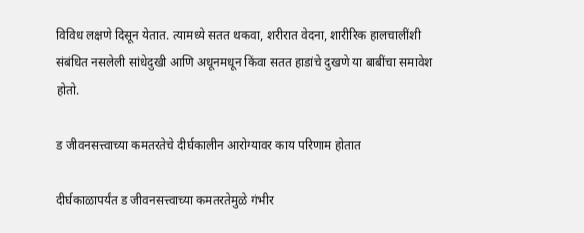विविध लक्षणे दिसून येतात. त्यामध्ये सतत थकवा, शरीरात वेदना, शारीरिक हालचालींशी संबंधित नसलेली सांधेदुखी आणि अधूनमधून किंवा सतत हाडांचे दुखणे या बाबींचा समावेश होतो.

ड जीवनसत्त्वाच्या कमतरतेचे दीर्घकालीन आरोग्यावर काय परिणाम होतात

दीर्घकाळापर्यंत ड जीवनसत्त्वाच्या कमतरतेमुळे गंभीर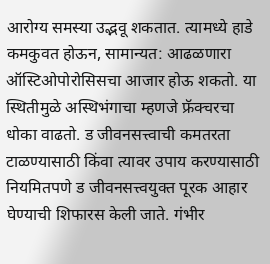आरोग्य समस्या उद्भवू शकतात. त्यामध्ये हाडे कमकुवत होऊन, सामान्यत: आढळणारा ऑस्टिओपोरोसिसचा आजार होऊ शकतो. या स्थितीमुळे अस्थिभंगाचा म्हणजे फ्रॅक्चरचा धोका वाढतो. ड जीवनसत्त्वाची कमतरता टाळण्यासाठी किंवा त्यावर उपाय करण्यासाठी नियमितपणे ड जीवनसत्त्वयुक्त पूरक आहार घेण्याची शिफारस केली जाते. गंभीर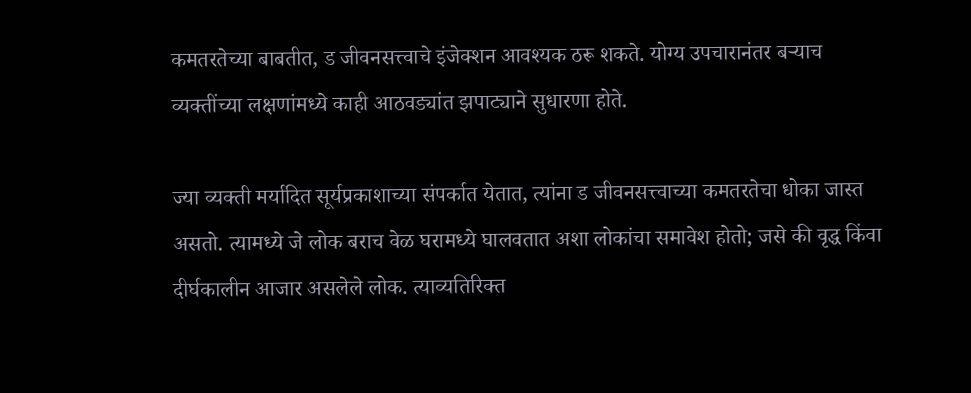कमतरतेच्या बाबतीत, ड जीवनसत्त्वाचे इंजेक्शन आवश्यक ठरू शकते. योग्य उपचारानंतर बऱ्याच व्यक्तींच्या लक्षणांमध्ये काही आठवड्यांत झपाट्याने सुधारणा होते.

ज्या व्यक्ती मर्यादित सूर्यप्रकाशाच्या संपर्कात येतात, त्यांना ड जीवनसत्त्वाच्या कमतरतेचा धोका जास्त असतो. त्यामध्ये जे लोक बराच वेळ घरामध्ये घालवतात अशा लोकांचा समावेश होतो; जसे की वृद्ध किंवा दीर्घकालीन आजार असलेले लोक. त्याव्यतिरिक्त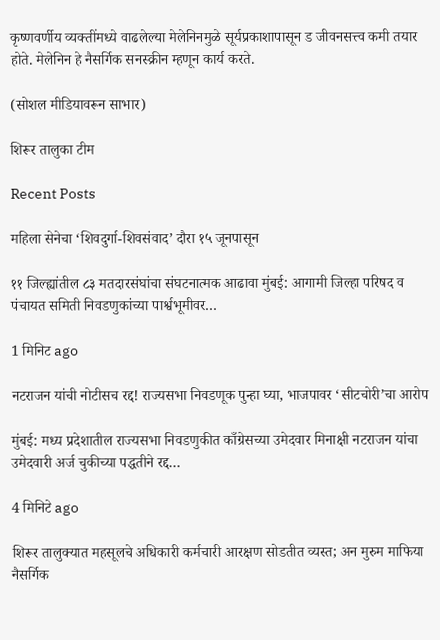कृष्णवर्णीय व्यक्तींमध्ये वाढलेल्या मेलेनिनमुळे सूर्यप्रकाशापासून ड जीवनसत्त्व कमी तयार होते. मेलेनिन हे नैसर्गिक सनस्क्रीन म्हणून कार्य करते.

(सोशल मीडियावरून साभार)

शिरूर तालुका टीम

Recent Posts

महिला सेनेचा ‘शिवदुर्गा-शिवसंवाद’ दौरा १५ जूनपासून

११ जिल्ह्यांतील ८३ मतदारसंघांचा संघटनात्मक आढावा मुंबई: आगामी जिल्हा परिषद व पंचायत समिती निवडणुकांच्या पार्श्वभूमीवर…

1 मिनिट ago

नटराजन यांची नोटीसच रद्द! राज्यसभा निवडणूक पुन्हा घ्या, भाजपावर ‘सीटचोरी’चा आरोप

मुंबई: मध्य प्रदेशातील राज्यसभा निवडणुकीत काँग्रेसच्या उमेदवार मिनाक्षी नटराजन यांचा उमेदवारी अर्ज चुकीच्या पद्धतीने रद्द…

4 मिनिटे ago

शिरूर तालुक्यात महसूलचे अधिकारी कर्मचारी आरक्षण सोडतीत व्यस्त; अन मुरुम माफिया नैसर्गिक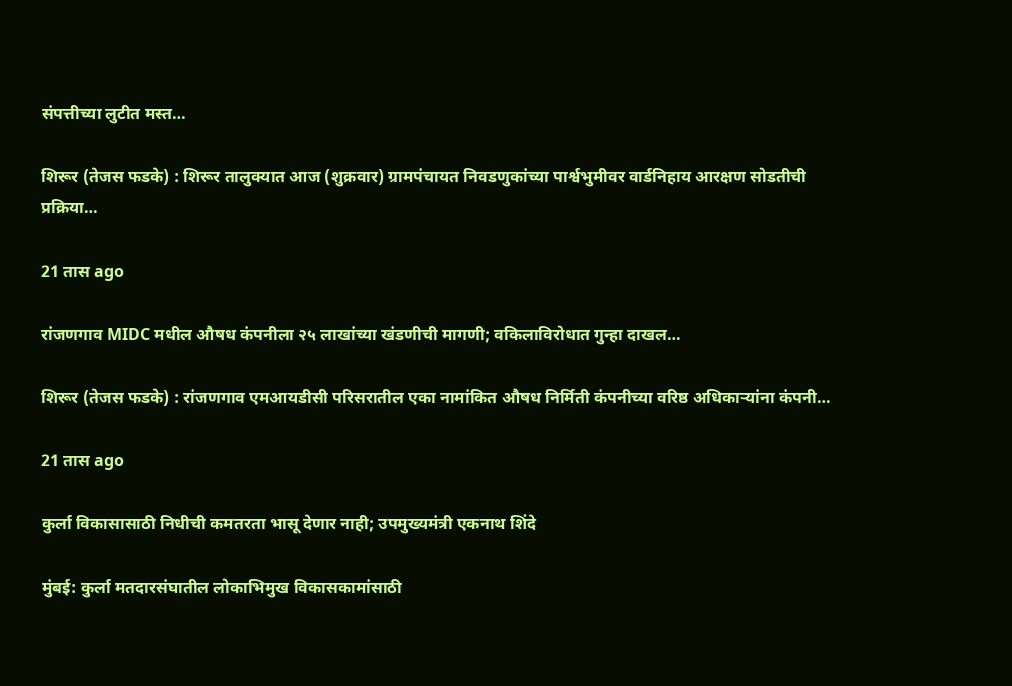संपत्तीच्या लुटीत मस्त…

शिरूर (तेजस फडके) : शिरूर तालुक्यात आज (शुक्रवार) ग्रामपंचायत निवडणुकांच्या पार्श्वभुमीवर वार्डनिहाय आरक्षण सोडतीची प्रक्रिया…

21 तास ago

रांजणगाव MIDC मधील औषध कंपनीला २५ लाखांच्या खंडणीची मागणी; वकिलाविरोधात गुन्हा दाखल…

शिरूर (तेजस फडके) : रांजणगाव एमआयडीसी परिसरातील एका नामांकित औषध निर्मिती कंपनीच्या वरिष्ठ अधिकाऱ्यांना कंपनी…

21 तास ago

कुर्ला विकासासाठी निधीची कमतरता भासू देणार नाही; उपमुख्यमंत्री एकनाथ शिंदे

मुंबई: कुर्ला मतदारसंघातील लोकाभिमुख विकासकामांसाठी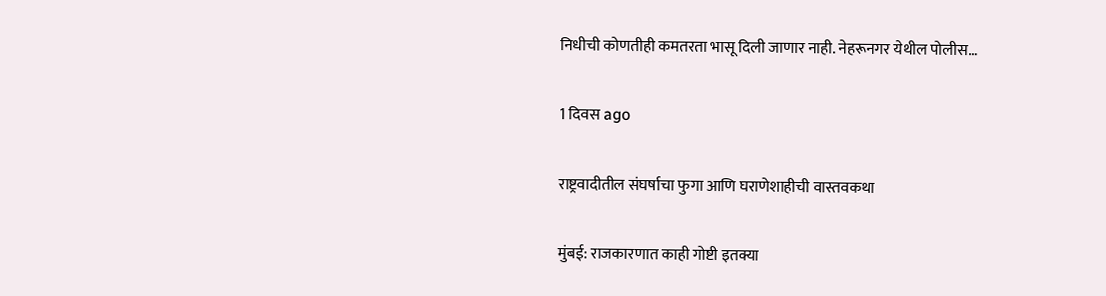निधीची कोणतीही कमतरता भासू दिली जाणार नाही. नेहरूनगर येथील पोलीस…

1 दिवस ago

राष्ट्रवादीतील संघर्षाचा फुगा आणि घराणेशाहीची वास्तवकथा

मुंबई: राजकारणात काही गोष्टी इतक्या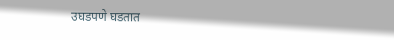उघडपणे घडतात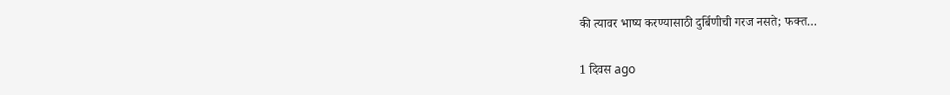की त्यावर भाष्य करण्यासाठी दुर्बिणीची गरज नसते; फक्त…

1 दिवस ago